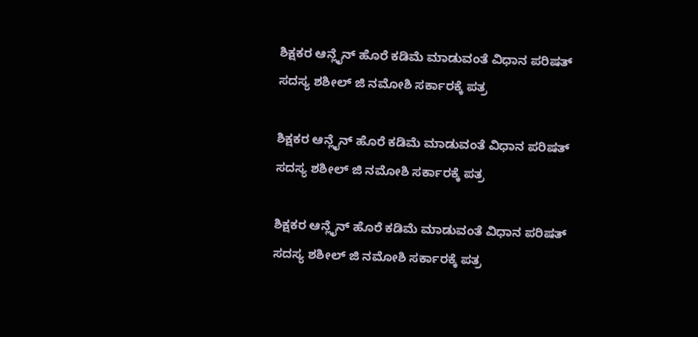ಶಿಕ್ಷಕರ ಆನ್ಲೈನ್ ಹೊರೆ ಕಡಿಮೆ ಮಾಡುವಂತೆ ವಿಧಾನ ಪರಿಷತ್ ಸದಸ್ಯ ಶಶೀಲ್ ಜಿ ನಮೋಶಿ ಸರ್ಕಾರಕ್ಕೆ ಪತ್ರ

ಶಿಕ್ಷಕರ ಆನ್ಲೈನ್ ಹೊರೆ ಕಡಿಮೆ ಮಾಡುವಂತೆ ವಿಧಾನ ಪರಿಷತ್ ಸದಸ್ಯ ಶಶೀಲ್ ಜಿ ನಮೋಶಿ ಸರ್ಕಾರಕ್ಕೆ ಪತ್ರ

ಶಿಕ್ಷಕರ ಆನ್ಲೈನ್ ಹೊರೆ ಕಡಿಮೆ ಮಾಡುವಂತೆ ವಿಧಾನ ಪರಿಷತ್ ಸದಸ್ಯ ಶಶೀಲ್ ಜಿ ನಮೋಶಿ ಸರ್ಕಾರಕ್ಕೆ ಪತ್ರ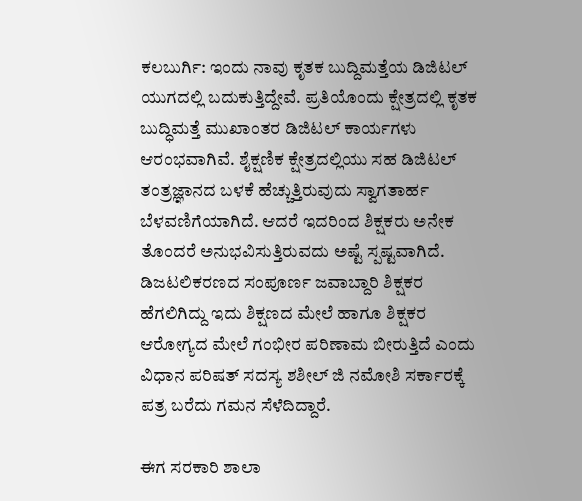ಕಲಬುರ್ಗಿ: ಇಂದು ನಾವು ಕೃತಕ ಬುದ್ದಿಮತ್ತೆಯ ಡಿಜಿಟಲ್ ಯುಗದಲ್ಲಿ ಬದುಕುತ್ತಿದ್ದೇವೆ. ಪ್ರತಿಯೊಂದು ಕ್ಷೇತ್ರದಲ್ಲಿ ಕೃತಕ ಬುದ್ಧಿಮತ್ತೆ ಮುಖಾಂತರ ಡಿಜಿಟಲ್ ಕಾರ್ಯಗಳು ಆರಂಭವಾಗಿವೆ. ಶೈಕ್ಷಣಿಕ ಕ್ಷೇತ್ರದಲ್ಲಿಯು ಸಹ ಡಿಜಿಟಲ್ ತಂತ್ರಜ್ಞಾನದ ಬಳಕೆ ಹೆಚ್ಚುತ್ತಿರುವುದು ಸ್ವಾಗತಾರ್ಹ ಬೆಳವಣಿಗೆಯಾಗಿದೆ. ಆದರೆ ಇದರಿಂದ ಶಿಕ್ಷಕರು ಅನೇಕ ತೊಂದರೆ ಅನುಭವಿಸುತ್ತಿರುವದು ಅಷ್ಟೆ ಸ್ಪಷ್ಟವಾಗಿದೆ. ಡಿಜಟಲಿಕರಣದ ಸಂಪೂರ್ಣ ಜವಾಬ್ದಾರಿ ಶಿಕ್ಷಕರ ಹೆಗಲಿಗಿದ್ದು ಇದು ಶಿಕ್ಷಣದ ಮೇಲೆ ಹಾಗೂ ಶಿಕ್ಷಕರ ಆರೋಗ್ಯದ ಮೇಲೆ ಗಂಭೀರ ಪರಿಣಾಮ ಬೀರುತ್ತಿದೆ ಎಂದು ವಿಧಾನ ಪರಿಷತ್ ಸದಸ್ಯ ಶಶೀಲ್ ಜಿ ನಮೋಶಿ ಸರ್ಕಾರಕ್ಕೆ ಪತ್ರ ಬರೆದು ಗಮನ ಸೆಳೆದಿದ್ದಾರೆ.

ಈಗ ಸರಕಾರಿ ಶಾಲಾ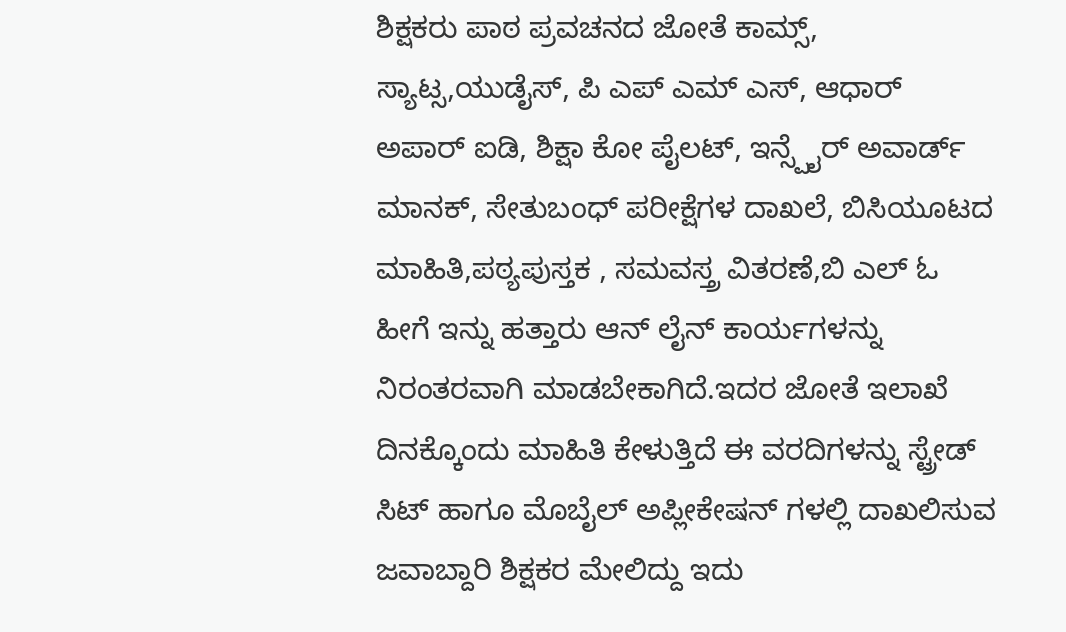ಶಿಕ್ಷಕರು ಪಾಠ ಪ್ರವಚನದ ಜೋತೆ ಕಾಮ್ಸ್, ಸ್ಯಾಟ್ಸ,ಯುಡೈಸ್, ಪಿ ಎಪ್ ಎಮ್ ಎಸ್, ಆಧಾರ್ ಅಪಾರ್ ಐಡಿ, ಶಿಕ್ಷಾ ಕೋ ಪೈಲಟ್, ಇನ್ಸ್ಪೈರ್ ಅವಾರ್ಡ್ ಮಾನಕ್, ಸೇತುಬಂಧ್ ಪರೀಕ್ಷೆಗಳ ದಾಖಲೆ, ಬಿಸಿಯೂಟದ ಮಾಹಿತಿ,ಪಠ್ಯಪುಸ್ತಕ , ಸಮವಸ್ತ್ರ ವಿತರಣೆ,ಬಿ ಎಲ್ ಓ ಹೀಗೆ ಇನ್ನು ಹತ್ತಾರು ಆನ್ ಲೈನ್ ಕಾರ್ಯಗಳನ್ನು ನಿರಂತರವಾಗಿ ಮಾಡಬೇಕಾಗಿದೆ.ಇದರ ಜೋತೆ ಇಲಾಖೆ ದಿನಕ್ಕೊಂದು ಮಾಹಿತಿ ಕೇಳುತ್ತಿದೆ ಈ ವರದಿಗಳನ್ನು ಸ್ಟ್ರೇಡ್ ಸಿಟ್ ಹಾಗೂ ಮೊಬೈಲ್ ಅಪ್ಲೀಕೇಷನ್ ಗಳಲ್ಲಿ ದಾಖಲಿಸುವ ಜವಾಬ್ದಾರಿ ಶಿಕ್ಷಕರ ಮೇಲಿದ್ದು ಇದು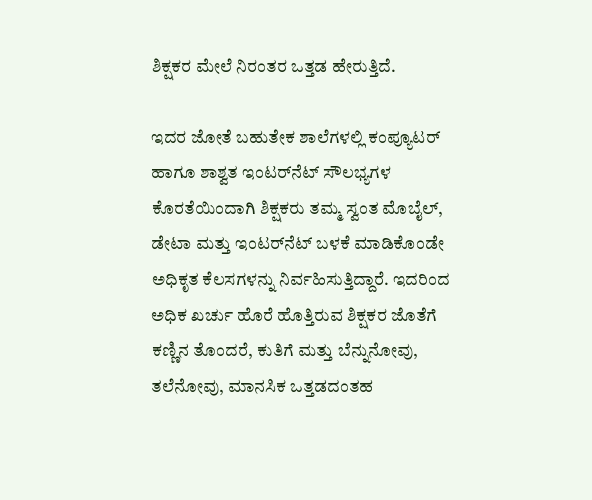ಶಿಕ್ಷಕರ ಮೇಲೆ ನಿರಂತರ ಒತ್ತಡ ಹೇರುತ್ತಿದೆ.

ಇದರ ಜೋತೆ ಬಹುತೇಕ ಶಾಲೆಗಳಲ್ಲಿ ಕಂಪ್ಯೂಟರ್ ಹಾಗೂ ಶಾಶ್ವತ ಇಂಟರ್‌ನೆಟ್ ಸೌಲಭ್ಯಗಳ ಕೊರತೆಯಿಂದಾಗಿ ಶಿಕ್ಷಕರು ತಮ್ಮ ಸ್ವಂತ ಮೊಬೈಲ್, ಡೇಟಾ ಮತ್ತು ಇಂಟರ್‌ನೆಟ್ ಬಳಕೆ ಮಾಡಿಕೊಂಡೇ ಅಧಿಕೃತ ಕೆಲಸಗಳನ್ನು ನಿರ್ವಹಿಸುತ್ತಿದ್ದಾರೆ. ಇದರಿಂದ ಅಧಿಕ ಖರ್ಚು ಹೊರೆ ಹೊತ್ತಿರುವ ಶಿಕ್ಷಕರ ಜೊತೆಗೆ ಕಣ್ಣಿನ ತೊಂದರೆ, ಕುತಿಗೆ ಮತ್ತು ಬೆನ್ನುನೋವು, ತಲೆನೋವು, ಮಾನಸಿಕ ಒತ್ತಡದಂತಹ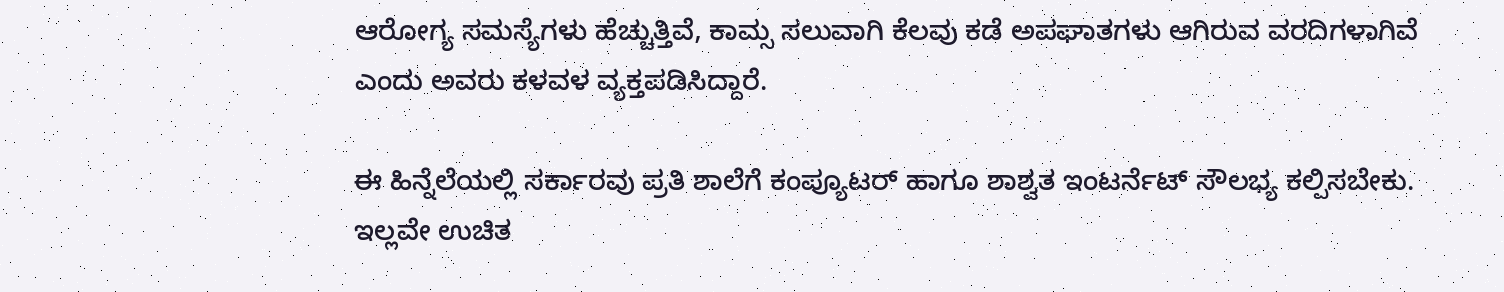ಆರೋಗ್ಯ ಸಮಸ್ಯೆಗಳು ಹೆಚ್ಚುತ್ತಿವೆ, ಕಾಮ್ಸ ಸಲುವಾಗಿ ಕೆಲವು ಕಡೆ ಅಪಘಾತಗಳು ಆಗಿರುವ ವರದಿಗಳಾಗಿವೆ ಎಂದು ಅವರು ಕಳವಳ ವ್ಯಕ್ತಪಡಿಸಿದ್ದಾರೆ.

ಈ ಹಿನ್ನೆಲೆಯಲ್ಲಿ ಸರ್ಕಾರವು ಪ್ರತಿ ಶಾಲೆಗೆ ಕಂಪ್ಯೂಟ‌ರ್ ಹಾಗೂ ಶಾಶ್ವತ ಇಂಟರ್ನೆಟ್ ಸೌಲಭ್ಯ ಕಲ್ಪಿಸಬೇಕು. ಇಲ್ಲವೇ ಉಚಿತ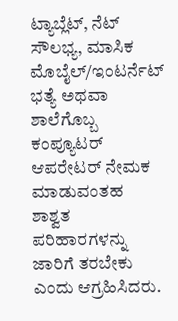ಟ್ಯಾಬ್ಲೆಟ್, ನೆಟ್ ಸೌಲಭ್ಯ, ಮಾಸಿಕ ಮೊಬೈಲ್/ಇಂಟರ್ನೆಟ್ ಭತ್ಯೆ ಅಥವಾ ಶಾಲೆಗೊಬ್ಬ ಕಂಪ್ಯೂಟರ್ ಆಪರೇಟರ್ ನೇಮಕ ಮಾಡುವಂತಹ ಶಾಶ್ವತ ಪರಿಹಾರಗಳನ್ನು ಜಾರಿಗೆ ತರಬೇಕು ಎಂದು ಆಗ್ರಹಿಸಿದರು.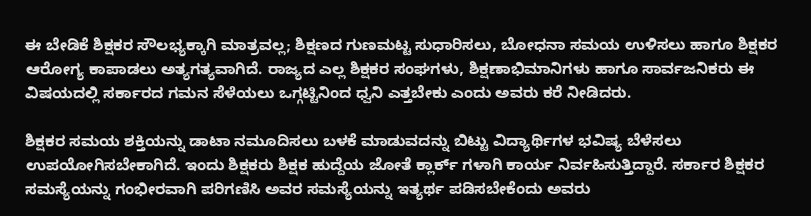ಈ ಬೇಡಿಕೆ ಶಿಕ್ಷಕರ ಸೌಲಭ್ಯಕ್ಕಾಗಿ ಮಾತ್ರವಲ್ಲ; ಶಿಕ್ಷಣದ ಗುಣಮಟ್ಟ ಸುಧಾರಿಸಲು, ಬೋಧನಾ ಸಮಯ ಉಳಿಸಲು ಹಾಗೂ ಶಿಕ್ಷಕರ ಆರೋಗ್ಯ ಕಾಪಾಡಲು ಅತ್ಯಗತ್ಯವಾಗಿದೆ. ರಾಜ್ಯದ ಎಲ್ಲ ಶಿಕ್ಷಕರ ಸಂಘಗಳು, ಶಿಕ್ಷಣಾಭಿಮಾನಿಗಳು ಹಾಗೂ ಸಾರ್ವಜನಿಕರು ಈ ವಿಷಯದಲ್ಲಿ ಸರ್ಕಾರದ ಗಮನ ಸೆಳೆಯಲು ಒಗ್ಗಟ್ಟಿನಿಂದ ಧ್ವನಿ ಎತ್ತಬೇಕು ಎಂದು ಅವರು ಕರೆ ನೀಡಿದರು.

ಶಿಕ್ಷಕರ ಸಮಯ ಶಕ್ತಿಯನ್ನು ಡಾಟಾ ನಮೂದಿಸಲು ಬಳಕೆ ಮಾಡುವದನ್ನು ಬಿಟ್ಟು ವಿದ್ಯಾರ್ಥಿಗಳ ಭವಿಷ್ಯ ಬೆಳೆಸಲು ಉಪಯೋಗಿಸಬೇಕಾಗಿದೆ. ಇಂದು ಶಿಕ್ಷಕರು ಶಿಕ್ಷಕ ಹುದ್ದೆಯ ಜೋತೆ ಕ್ಲಾರ್ಕ್ ಗಳಾಗಿ ಕಾರ್ಯ ನಿರ್ವಹಿಸುತ್ತಿದ್ದಾರೆ. ಸರ್ಕಾರ ಶಿಕ್ಷಕರ ಸಮಸ್ಯೆಯನ್ನು ಗಂಭೀರವಾಗಿ ಪರಿಗಣಿಸಿ ಅವರ ಸಮಸ್ಯೆಯನ್ನು ಇತ್ಯರ್ಥ ಪಡಿಸಬೇಕೆಂದು ಅವರು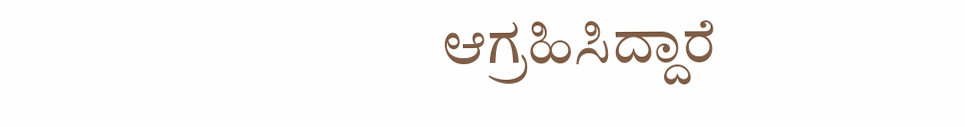ಆಗ್ರಹಿಸಿದ್ದಾರೆ